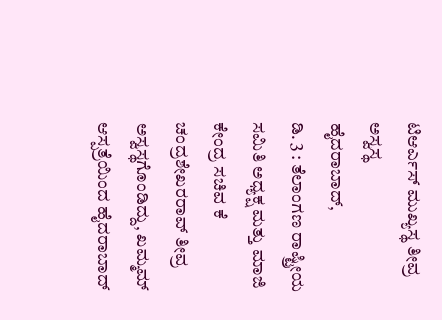ಟಿಆರ್ಎಸ್ ಮುಖ್ಯಸ್ಥ ತೀವ್ರ ಅಸ್ವಸ್ಥ
ಹೈದರಾಬಾದ್,
ಡಿ. 3 : ತೆಲಾಂಗಣ ರಾಷ್ಟ್ರೀಯ ಸಮಿತಿ ಅಧ್ಯಕ್ಷ ಮತ್ತು ಮಾಜಿ ಕೇಂದ್ರ ಸಚಿವ ಕೆ ಚಂದ್ರಶೇಖರರಾವ್ ತೀವ್ರ ಅಸ್ವಸ್ಥಗೊಂಡಿದ್ದು, ಖಮ್ಮಮ್ ಆಸ್ಪತ್ರೆಯಿಂದ ಹೈದರಾಬಾದ್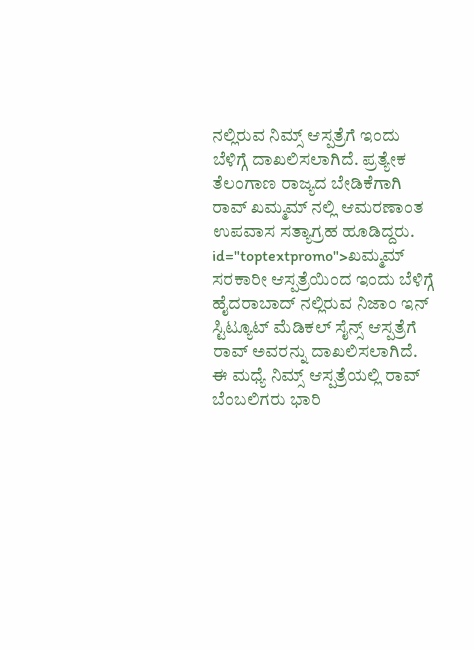ನಲ್ಲಿರುವ ನಿಮ್ಸ್ ಆಸ್ಪತ್ರೆಗೆ ಇಂದು ಬೆಳಿಗ್ಗೆ ದಾಖಲಿಸಲಾಗಿದೆ. ಪ್ರತ್ಯೇಕ ತೆಲಂಗಾಣ ರಾಜ್ಯದ ಬೇಡಿಕೆಗಾಗಿ ರಾವ್ ಖಮ್ಮಮ್ ನಲ್ಲಿ ಆಮರಣಾಂತ ಉಪವಾಸ ಸತ್ಯಾಗ್ರಹ ಹೂಡಿದ್ದರು. id="toptextpromo">ಖಮ್ಮಮ್
ಸರಕಾರೀ ಆಸ್ಪತ್ರೆಯಿಂದ ಇಂದು ಬೆಳಿಗ್ಗೆ ಹೈದರಾಬಾದ್ ನಲ್ಲಿರುವ ನಿಜಾಂ ಇನ್ ಸ್ಟಿಟ್ಯೂಟ್ ಮೆಡಿಕಲ್ ಸೈನ್ಸ್ ಆಸ್ಪತ್ರೆಗೆ ರಾವ್ ಅವರನ್ನು ದಾಖಲಿಸಲಾಗಿದೆ. ಈ ಮಧ್ಯೆ ನಿಮ್ಸ್ ಆಸ್ಪತ್ರೆಯಲ್ಲಿ ರಾವ್ ಬೆಂಬಲಿಗರು ಭಾರಿ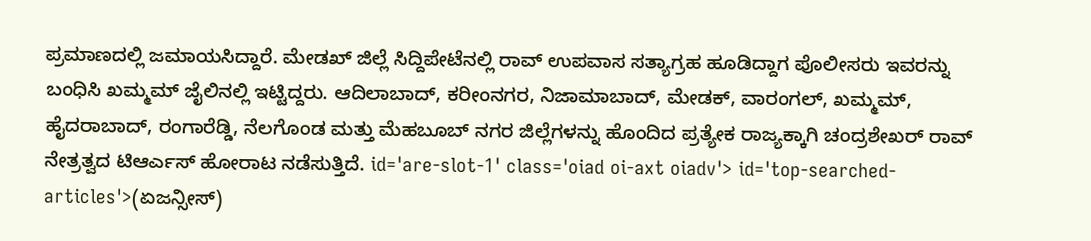ಪ್ರಮಾಣದಲ್ಲಿ ಜಮಾಯಸಿದ್ದಾರೆ. ಮೇಡಖ್ ಜಿಲ್ಲೆ ಸಿದ್ದಿಪೇಟೆನಲ್ಲಿ ರಾವ್ ಉಪವಾಸ ಸತ್ಯಾಗ್ರಹ ಹೂಡಿದ್ದಾಗ ಪೊಲೀಸರು ಇವರನ್ನು ಬಂಧಿಸಿ ಖಮ್ಮಮ್ ಜೈಲಿನಲ್ಲಿ ಇಟ್ಟಿದ್ದರು. ಆದಿಲಾಬಾದ್, ಕರೀಂನಗರ, ನಿಜಾಮಾಬಾದ್, ಮೇಡಕ್, ವಾರಂಗಲ್, ಖಮ್ಮಮ್, ಹೈದರಾಬಾದ್, ರಂಗಾರೆಡ್ಡಿ, ನೆಲಗೊಂಡ ಮತ್ತು ಮೆಹಬೂಬ್ ನಗರ ಜಿಲ್ಲೆಗಳನ್ನು ಹೊಂದಿದ ಪ್ರತ್ಯೇಕ ರಾಜ್ಯಕ್ಕಾಗಿ ಚಂದ್ರಶೇಖರ್ ರಾವ್ ನೇತ್ರತ್ವದ ಟಿಆರ್ಎಸ್ ಹೋರಾಟ ನಡೆಸುತ್ತಿದೆ. id='are-slot-1' class='oiad oi-axt oiadv'> id='top-searched-articles'>(ಏಜನ್ಸೀಸ್)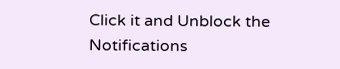Click it and Unblock the Notifications